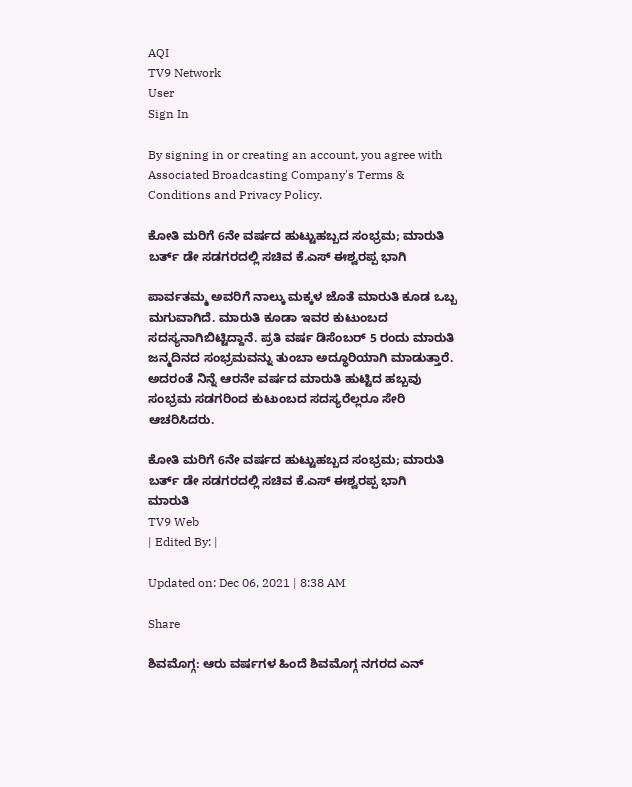AQI
TV9 Network
User
Sign In

By signing in or creating an account, you agree with Associated Broadcasting Company's Terms & Conditions and Privacy Policy.

ಕೋತಿ ಮರಿಗೆ 6ನೇ ವರ್ಷದ ಹುಟ್ಟುಹಬ್ಬದ ಸಂಭ್ರಮ; ಮಾರುತಿ ಬರ್ತ್ ಡೇ ಸಡಗರದಲ್ಲಿ ಸಚಿವ ಕೆ.ಎಸ್ ಈಶ್ವರಪ್ಪ ಭಾಗಿ

ಪಾರ್ವತಮ್ಮ ಅವರಿಗೆ ನಾಲ್ಕು ಮಕ್ಕಳ ಜೊತೆ ಮಾರುತಿ ಕೂಡ ಒಬ್ಬ ಮಗುವಾಗಿದೆ. ಮಾರುತಿ ಕೂಡಾ ಇವರ ಕುಟುಂಬದ ಸದಸ್ಯನಾಗಿಬಿಟ್ಟಿದ್ದಾನೆ. ಪ್ರತಿ ವರ್ಷ ಡಿಸೆಂಬರ್ 5 ರಂದು ಮಾರುತಿ ಜನ್ಮದಿನದ ಸಂಭ್ರಮವನ್ನು ತುಂಬಾ ಅದ್ಧೂರಿಯಾಗಿ ಮಾಡುತ್ತಾರೆ. ಅದರಂತೆ ನಿನ್ನೆ ಆರನೇ ವರ್ಷದ ಮಾರುತಿ ಹುಟ್ಟಿದ ಹಬ್ಬವು ಸಂಭ್ರಮ ಸಡಗರಿಂದ ಕುಟುಂಬದ ಸದಸ್ಯರೆಲ್ಲರೂ ಸೇರಿ ಆಚರಿಸಿದರು.

ಕೋತಿ ಮರಿಗೆ 6ನೇ ವರ್ಷದ ಹುಟ್ಟುಹಬ್ಬದ ಸಂಭ್ರಮ; ಮಾರುತಿ ಬರ್ತ್ ಡೇ ಸಡಗರದಲ್ಲಿ ಸಚಿವ ಕೆ.ಎಸ್ ಈಶ್ವರಪ್ಪ ಭಾಗಿ
ಮಾರುತಿ
TV9 Web
| Edited By: |

Updated on: Dec 06, 2021 | 8:38 AM

Share

ಶಿವಮೊಗ್ಗ: ಆರು ವರ್ಷಗಳ ಹಿಂದೆ ಶಿವಮೊಗ್ಗ ನಗರದ ಎನ್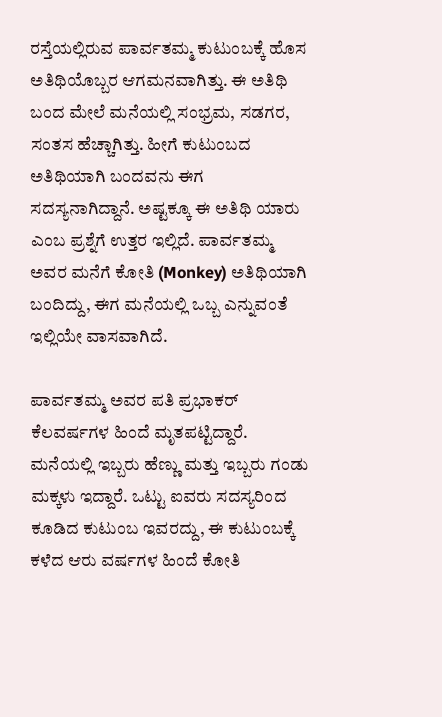ರಸ್ತೆಯಲ್ಲಿರುವ ಪಾರ್ವತಮ್ಮ ಕುಟುಂಬಕ್ಕೆ ಹೊಸ ಅತಿಥಿಯೊಬ್ಬರ ಆಗಮನವಾಗಿತ್ತು. ಈ ಅತಿಥಿ ಬಂದ ಮೇಲೆ ಮನೆಯಲ್ಲಿ ಸಂಭ್ರಮ, ಸಡಗರ, ಸಂತಸ ಹೆಚ್ಚಾಗಿತ್ತು. ಹೀಗೆ ಕುಟುಂಬದ ಅತಿಥಿಯಾಗಿ ಬಂದವನು ಈಗ ಸದಸ್ಯನಾಗಿದ್ದಾನೆ. ಅಷ್ಟಕ್ಕೂ ಈ ಅತಿಥಿ ಯಾರು ಎಂಬ ಪ್ರಶ್ನೆಗೆ ಉತ್ತರ ಇಲ್ಲಿದೆ. ಪಾರ್ವತಮ್ಮ ಅವರ ಮನೆಗೆ ಕೋತಿ (Monkey) ಅತಿಥಿಯಾಗಿ ಬಂದಿದ್ದು, ಈಗ ಮನೆಯಲ್ಲಿ ಒಬ್ಬ ಎನ್ನುವಂತೆ ಇಲ್ಲಿಯೇ ವಾಸವಾಗಿದೆ.

ಪಾರ್ವತಮ್ಮ ಅವರ ಪತಿ ಪ್ರಭಾಕರ್ ಕೆಲವರ್ಷಗಳ ಹಿಂದೆ ಮೃತಪಟ್ಟಿದ್ದಾರೆ. ಮನೆಯಲ್ಲಿ ಇಬ್ಬರು ಹೆಣ್ಣು ಮತ್ತು ಇಬ್ಬರು ಗಂಡು ಮಕ್ಕಳು ಇದ್ದಾರೆ. ಒಟ್ಟು ಐವರು ಸದಸ್ಯರಿಂದ ಕೂಡಿದ ಕುಟುಂಬ ಇವರದ್ದು, ಈ ಕುಟುಂಬಕ್ಕೆ ಕಳೆದ ಆರು ವರ್ಷಗಳ ಹಿಂದೆ ಕೋತಿ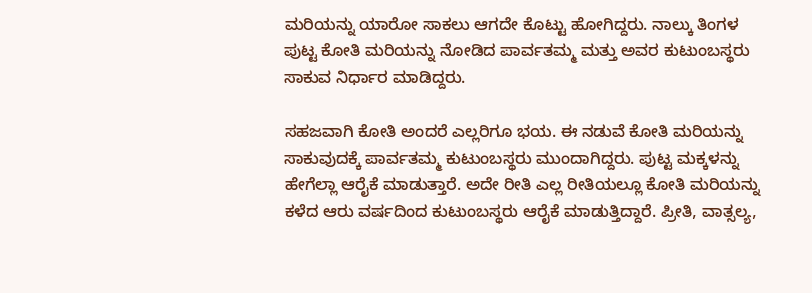ಮರಿಯನ್ನು ಯಾರೋ ಸಾಕಲು ಆಗದೇ ಕೊಟ್ಟು ಹೋಗಿದ್ದರು. ನಾಲ್ಕು ತಿಂಗಳ ಪುಟ್ಟ ಕೋತಿ ಮರಿಯನ್ನು ನೋಡಿದ ಪಾರ್ವತಮ್ಮ ಮತ್ತು ಅವರ ಕುಟುಂಬಸ್ಥರು ಸಾಕುವ ನಿರ್ಧಾರ ಮಾಡಿದ್ದರು.

ಸಹಜವಾಗಿ ಕೋತಿ ಅಂದರೆ ಎಲ್ಲರಿಗೂ ಭಯ. ಈ ನಡುವೆ ಕೋತಿ ಮರಿಯನ್ನು ಸಾಕುವುದಕ್ಕೆ ಪಾರ್ವತಮ್ಮ ಕುಟುಂಬಸ್ಥರು ಮುಂದಾಗಿದ್ದರು. ಪುಟ್ಟ ಮಕ್ಕಳನ್ನು ಹೇಗೆಲ್ಲಾ ಆರೈಕೆ ಮಾಡುತ್ತಾರೆ. ಅದೇ ರೀತಿ ಎಲ್ಲ ರೀತಿಯಲ್ಲೂ ಕೋತಿ ಮರಿಯನ್ನು ಕಳೆದ ಆರು ವರ್ಷದಿಂದ ಕುಟುಂಬಸ್ಥರು ಆರೈಕೆ ಮಾಡುತ್ತಿದ್ದಾರೆ. ಪ್ರೀತಿ, ವಾತ್ಸಲ್ಯ,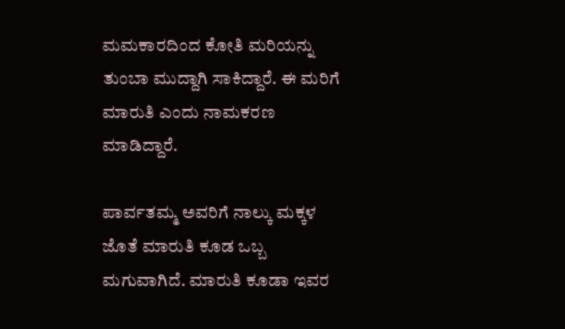ಮಮಕಾರದಿಂದ ಕೋತಿ ಮರಿಯನ್ನು ತುಂಬಾ ಮುದ್ದಾಗಿ ಸಾಕಿದ್ದಾರೆ. ಈ ಮರಿಗೆ ಮಾರುತಿ ಎಂದು ನಾಮಕರಣ ಮಾಡಿದ್ದಾರೆ.

ಪಾರ್ವತಮ್ಮ ಅವರಿಗೆ ನಾಲ್ಕು ಮಕ್ಕಳ ಜೊತೆ ಮಾರುತಿ ಕೂಡ ಒಬ್ಬ ಮಗುವಾಗಿದೆ. ಮಾರುತಿ ಕೂಡಾ ಇವರ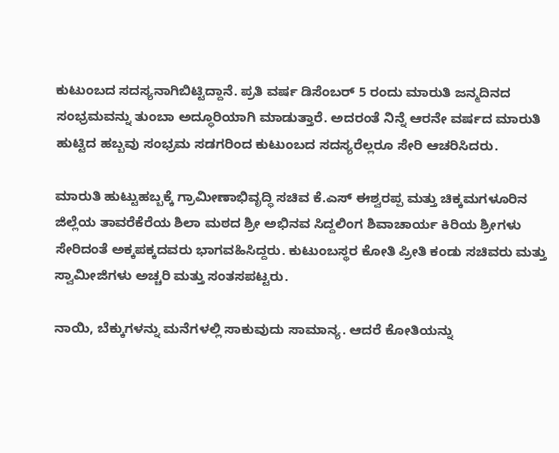ಕುಟುಂಬದ ಸದಸ್ಯನಾಗಿಬಿಟ್ಟಿದ್ದಾನೆ. ಪ್ರತಿ ವರ್ಷ ಡಿಸೆಂಬರ್ 5 ರಂದು ಮಾರುತಿ ಜನ್ಮದಿನದ ಸಂಭ್ರಮವನ್ನು ತುಂಬಾ ಅದ್ಧೂರಿಯಾಗಿ ಮಾಡುತ್ತಾರೆ. ಅದರಂತೆ ನಿನ್ನೆ ಆರನೇ ವರ್ಷದ ಮಾರುತಿ ಹುಟ್ಟಿದ ಹಬ್ಬವು ಸಂಭ್ರಮ ಸಡಗರಿಂದ ಕುಟುಂಬದ ಸದಸ್ಯರೆಲ್ಲರೂ ಸೇರಿ ಆಚರಿಸಿದರು.

ಮಾರುತಿ ಹುಟ್ಟುಹಬ್ಬಕ್ಕೆ ಗ್ರಾಮೀಣಾಭಿವೃದ್ಧಿ ಸಚಿವ ಕೆ.ಎಸ್ ಈಶ್ವರಪ್ಪ ಮತ್ತು ಚಿಕ್ಕಮಗಳೂರಿನ ಜಿಲ್ಲೆಯ ತಾವರೆಕೆರೆಯ ಶಿಲಾ ಮಠದ ಶ್ರೀ ಅಭಿನವ ಸಿದ್ದಲಿಂಗ ಶಿವಾಚಾರ್ಯ ಕಿರಿಯ ಶ್ರೀಗಳು ಸೇರಿದಂತೆ ಅಕ್ಕಪಕ್ಕದವರು ಭಾಗವಹಿಸಿದ್ದರು. ಕುಟುಂಬಸ್ಥರ ಕೋತಿ ಪ್ರೀತಿ ಕಂಡು ಸಚಿವರು ಮತ್ತು ಸ್ವಾಮೀಜಿಗಳು ಅಚ್ಚರಿ ಮತ್ತು ಸಂತಸಪಟ್ಟರು.

ನಾಯಿ, ಬೆಕ್ಕುಗಳನ್ನು ಮನೆಗಳಲ್ಲಿ ಸಾಕುವುದು ಸಾಮಾನ್ಯ. ಆದರೆ ಕೋತಿಯನ್ನು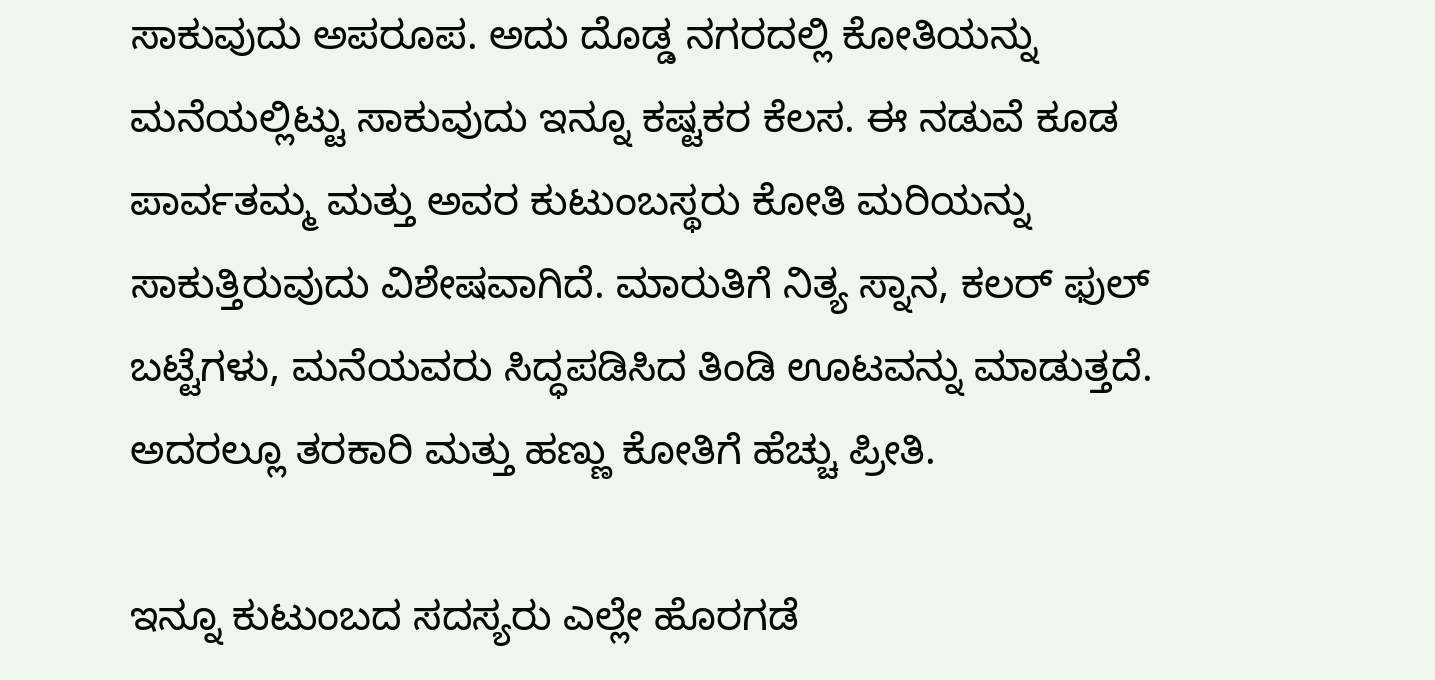ಸಾಕುವುದು ಅಪರೂಪ. ಅದು ದೊಡ್ಡ ನಗರದಲ್ಲಿ ಕೋತಿಯನ್ನು ಮನೆಯಲ್ಲಿಟ್ಟು ಸಾಕುವುದು ಇನ್ನೂ ಕಷ್ಟಕರ ಕೆಲಸ. ಈ ನಡುವೆ ಕೂಡ ಪಾರ್ವತಮ್ಮ ಮತ್ತು ಅವರ ಕುಟುಂಬಸ್ಥರು ಕೋತಿ ಮರಿಯನ್ನು ಸಾಕುತ್ತಿರುವುದು ವಿಶೇಷವಾಗಿದೆ. ಮಾರುತಿಗೆ ನಿತ್ಯ ಸ್ನಾನ, ಕಲರ್ ಫುಲ್ ಬಟ್ಟೆಗಳು, ಮನೆಯವರು ಸಿದ್ಧಪಡಿಸಿದ ತಿಂಡಿ ಊಟವನ್ನು ಮಾಡುತ್ತದೆ. ಅದರಲ್ಲೂ ತರಕಾರಿ ಮತ್ತು ಹಣ್ಣು ಕೋತಿಗೆ ಹೆಚ್ಚು ಪ್ರೀತಿ.

ಇನ್ನೂ ಕುಟುಂಬದ ಸದಸ್ಯರು ಎಲ್ಲೇ ಹೊರಗಡೆ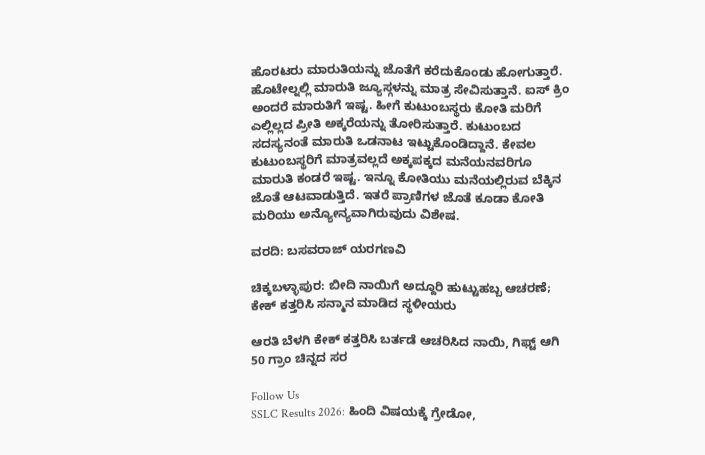ಹೊರಟರು ಮಾರುತಿಯನ್ನು ಜೊತೆಗೆ ಕರೆದುಕೊಂಡು ಹೋಗುತ್ತಾರೆ. ಹೊಟೇಲ್ನಲ್ಲಿ ಮಾರುತಿ ಜ್ಯೂಸ್ಗಳನ್ನು ಮಾತ್ರ ಸೇವಿಸುತ್ತಾನೆ. ಐಸ್ ಕ್ರಿಂ ಅಂದರೆ ಮಾರುತಿಗೆ ಇಷ್ಟ. ಹೀಗೆ ಕುಟುಂಬಸ್ಥರು ಕೋತಿ ಮರಿಗೆ ಎಲ್ಲಿಲ್ಲದ ಪ್ರೀತಿ ಅಕ್ಕರೆಯನ್ನು ತೋರಿಸುತ್ತಾರೆ. ಕುಟುಂಬದ ಸದಸ್ಯನಂತೆ ಮಾರುತಿ ಒಡನಾಟ ಇಟ್ಟುಕೊಂಡಿದ್ದಾನೆ. ಕೇವಲ ಕುಟುಂಬಸ್ಥರಿಗೆ ಮಾತ್ರವಲ್ಲದೆ ಅಕ್ಕಪಕ್ಕದ ಮನೆಯನವರಿಗೂ ಮಾರುತಿ ಕಂಡರೆ ಇಷ್ಟ. ಇನ್ನೂ ಕೋತಿಯು ಮನೆಯಲ್ಲಿರುವ ಬೆಕ್ಕಿನ ಜೊತೆ ಆಟವಾಡುತ್ತಿದೆ. ಇತರೆ ಪ್ರಾಣಿಗಳ ಜೊತೆ ಕೂಡಾ ಕೋತಿ ಮರಿಯು ಅನ್ಯೋನ್ಯವಾಗಿರುವುದು ವಿಶೇಷ.

ವರದಿ: ಬಸವರಾಜ್ ಯರಗಣವಿ

ಚಿಕ್ಕಬಳ್ಳಾಪುರ: ಬೀದಿ ನಾಯಿಗೆ ಅದ್ದೂರಿ ಹುಟ್ಟುಹಬ್ಬ ಆಚರಣೆ; ಕೇಕ್ ಕತ್ತರಿಸಿ ಸನ್ಮಾನ ಮಾಡಿದ ಸ್ಥಳೀಯರು

ಆರತಿ ಬೆಳಗಿ ಕೇಕ್ ಕತ್ತರಿಸಿ ಬರ್ತಡೆ ಆಚರಿಸಿದ ನಾಯಿ, ಗಿಫ್ಟ್ ಆಗಿ 50 ಗ್ರಾಂ ಚಿನ್ನದ ಸರ

Follow Us
SSLC Results 2026: ಹಿಂದಿ ವಿಷಯಕ್ಕೆ ಗ್ರೇಡೋ,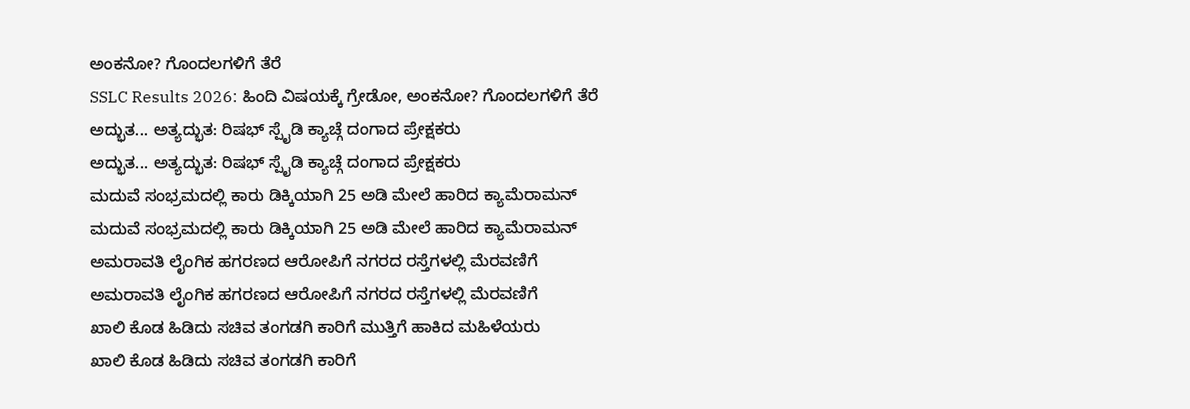ಅಂಕನೋ? ಗೊಂದಲಗಳಿಗೆ ತೆರೆ
SSLC Results 2026: ಹಿಂದಿ ವಿಷಯಕ್ಕೆ ಗ್ರೇಡೋ, ಅಂಕನೋ? ಗೊಂದಲಗಳಿಗೆ ತೆರೆ
ಅದ್ಭುತ... ಅತ್ಯದ್ಭುತ: ರಿಷಭ್ ಸ್ಪೈಡಿ ಕ್ಯಾಚ್ಗೆ ದಂಗಾದ ಪ್ರೇಕ್ಷಕರು
ಅದ್ಭುತ... ಅತ್ಯದ್ಭುತ: ರಿಷಭ್ ಸ್ಪೈಡಿ ಕ್ಯಾಚ್ಗೆ ದಂಗಾದ ಪ್ರೇಕ್ಷಕರು
ಮದುವೆ ಸಂಭ್ರಮದಲ್ಲಿ ಕಾರು ಡಿಕ್ಕಿಯಾಗಿ 25 ಅಡಿ ಮೇಲೆ ಹಾರಿದ ಕ್ಯಾಮೆರಾಮನ್
ಮದುವೆ ಸಂಭ್ರಮದಲ್ಲಿ ಕಾರು ಡಿಕ್ಕಿಯಾಗಿ 25 ಅಡಿ ಮೇಲೆ ಹಾರಿದ ಕ್ಯಾಮೆರಾಮನ್
ಅಮರಾವತಿ ಲೈಂಗಿಕ ಹಗರಣದ ಆರೋಪಿಗೆ ನಗರದ ರಸ್ತೆಗಳಲ್ಲಿ ಮೆರವಣಿಗೆ
ಅಮರಾವತಿ ಲೈಂಗಿಕ ಹಗರಣದ ಆರೋಪಿಗೆ ನಗರದ ರಸ್ತೆಗಳಲ್ಲಿ ಮೆರವಣಿಗೆ
ಖಾಲಿ ಕೊಡ ಹಿಡಿದು ಸಚಿವ ತಂಗಡಗಿ ಕಾರಿಗೆ ಮುತ್ತಿಗೆ ಹಾಕಿದ ಮಹಿಳೆಯರು
ಖಾಲಿ ಕೊಡ ಹಿಡಿದು ಸಚಿವ ತಂಗಡಗಿ ಕಾರಿಗೆ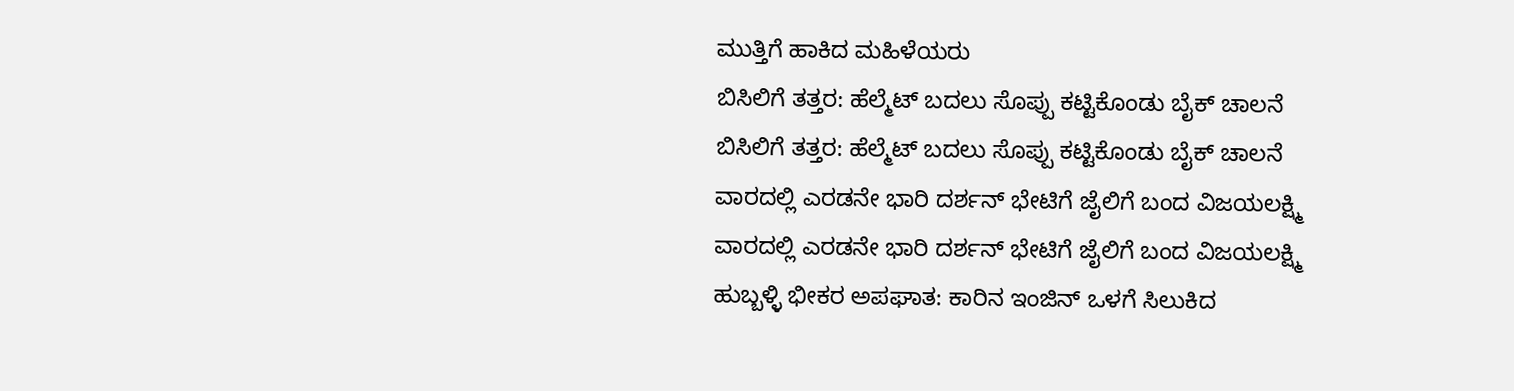ಮುತ್ತಿಗೆ ಹಾಕಿದ ಮಹಿಳೆಯರು
ಬಿಸಿಲಿಗೆ ತತ್ತರ: ಹೆಲ್ಮೆಟ್ ಬದಲು ಸೊಪ್ಪು ಕಟ್ಟಿಕೊಂಡು ಬೈಕ್ ಚಾಲನೆ
ಬಿಸಿಲಿಗೆ ತತ್ತರ: ಹೆಲ್ಮೆಟ್ ಬದಲು ಸೊಪ್ಪು ಕಟ್ಟಿಕೊಂಡು ಬೈಕ್ ಚಾಲನೆ
ವಾರದಲ್ಲಿ ಎರಡನೇ ಭಾರಿ ದರ್ಶನ್ ಭೇಟಿಗೆ ಜೈಲಿಗೆ ಬಂದ ವಿಜಯಲಕ್ಷ್ಮಿ
ವಾರದಲ್ಲಿ ಎರಡನೇ ಭಾರಿ ದರ್ಶನ್ ಭೇಟಿಗೆ ಜೈಲಿಗೆ ಬಂದ ವಿಜಯಲಕ್ಷ್ಮಿ
ಹುಬ್ಬಳ್ಳಿ ಭೀಕರ ಅಪಘಾತ: ಕಾರಿನ ಇಂಜಿನ್ ಒಳಗೆ ಸಿಲುಕಿದ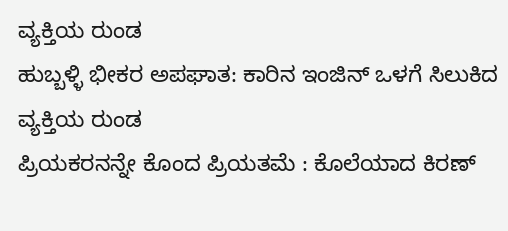ವ್ಯಕ್ತಿಯ ರುಂಡ
ಹುಬ್ಬಳ್ಳಿ ಭೀಕರ ಅಪಘಾತ: ಕಾರಿನ ಇಂಜಿನ್ ಒಳಗೆ ಸಿಲುಕಿದ ವ್ಯಕ್ತಿಯ ರುಂಡ
ಪ್ರಿಯಕರನನ್ನೇ ಕೊಂದ ಪ್ರಿಯತಮೆ : ಕೊಲೆಯಾದ ಕಿರಣ್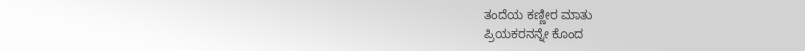ತಂದೆಯ ಕಣ್ಣೀರ ಮಾತು
ಪ್ರಿಯಕರನನ್ನೇ ಕೊಂದ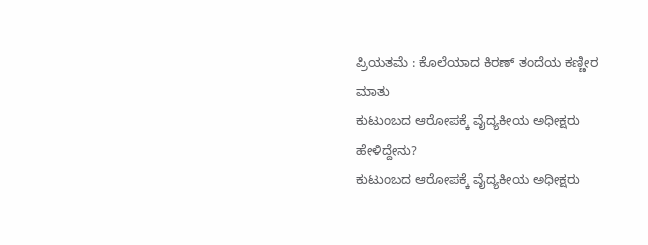ಪ್ರಿಯತಮೆ : ಕೊಲೆಯಾದ ಕಿರಣ್ ತಂದೆಯ ಕಣ್ಣೀರ ಮಾತು
ಕುಟುಂಬದ ಆರೋಪಕ್ಕೆ ವೈದ್ಯಕೀಯ ಅಧೀಕ್ಷರು ಹೇಳಿದ್ದೇನು?
ಕುಟುಂಬದ ಆರೋಪಕ್ಕೆ ವೈದ್ಯಕೀಯ ಅಧೀಕ್ಷರು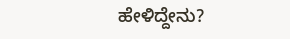ಹೇಳಿದ್ದೇನು?